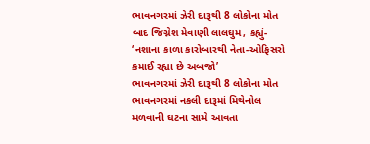ભાવનગરમાં ઝેરી દારૂથી 8 લોકોના મોત બાદ જિગ્નેશ મેવાણી લાલઘુમ, કહ્યું- ‘નશાના કાળા કારોબારથી નેતા-ઓફિસરો કમાઈ રહ્યા છે અબજો’
ભાવનગરમાં ઝેરી દારૂથી 8 લોકોના મોત ભાવનગરમાં નકલી દારૂમાં મિથેનોલ મળવાની ઘટના સામે આવતા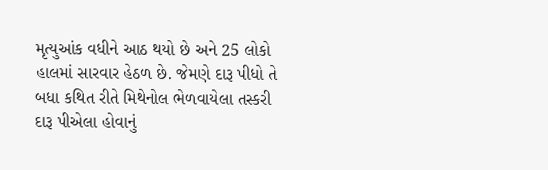મૃત્યુઆંક વધીને આઠ થયો છે અને 25 લોકો હાલમાં સારવાર હેઠળ છે. જેમણે દારૂ પીધો તે બધા કથિત રીતે મિથેનોલ ભેળવાયેલા તસ્કરી દારૂ પીએલા હોવાનું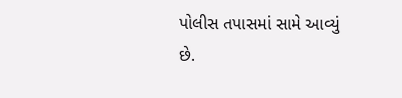પોલીસ તપાસમાં સામે આવ્યું છે.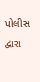પોલીસ દ્વારા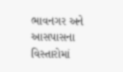ભાવનગર અને આસપાસના વિસ્તારોમાં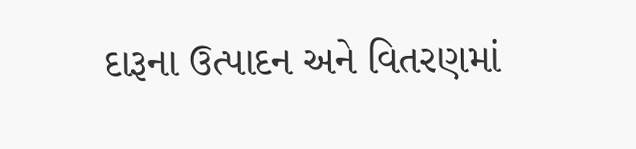દારૂના ઉત્પાદન અને વિતરણમાં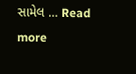સામેલ … Read more